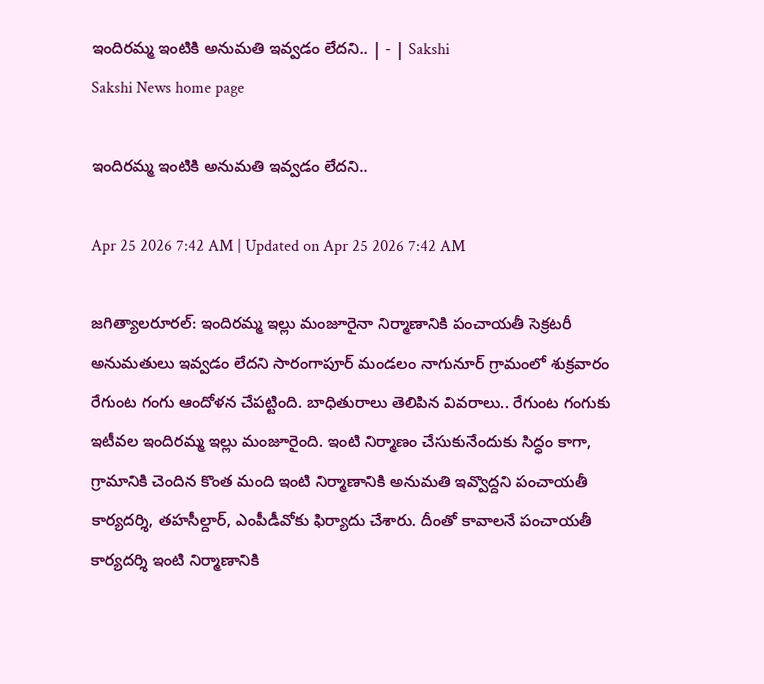ఇందిరమ్మ ఇంటికి అనుమతి ఇవ్వడం లేదని.. | - | Sakshi
Sakshi News home page

ఇందిరమ్మ ఇంటికి అనుమతి ఇవ్వడం లేదని..

Apr 25 2026 7:42 AM | Updated on Apr 25 2026 7:42 AM

జగిత్యాలరూరల్‌: ఇందిరమ్మ ఇల్లు మంజూరైనా నిర్మాణానికి పంచాయతీ సెక్రటరీ అనుమతులు ఇవ్వడం లేదని సారంగాపూర్‌ మండలం నాగునూర్‌ గ్రామంలో శుక్రవారం రేగుంట గంగు ఆందోళన చేపట్టింది. బాధితురాలు తెలిపిన వివరాలు.. రేగుంట గంగుకు ఇటీవల ఇందిరమ్మ ఇల్లు మంజూరైంది. ఇంటి నిర్మాణం చేసుకునేందుకు సిద్ధం కాగా, గ్రామానికి చెందిన కొంత మంది ఇంటి నిర్మాణానికి అనుమతి ఇవ్వొద్దని పంచాయతీ కార్యదర్శి, తహసీల్దార్‌, ఎంపీడీవోకు ఫిర్యాదు చేశారు. దీంతో కావాలనే పంచాయతీ కార్యదర్శి ఇంటి నిర్మాణానికి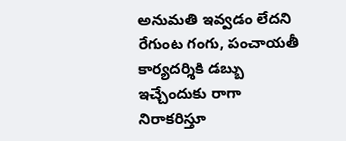అనుమతి ఇవ్వడం లేదని రేగుంట గంగు, పంచాయతీ కార్యదర్శికి డబ్బు ఇచ్చేందుకు రాగా నిరాకరిస్తూ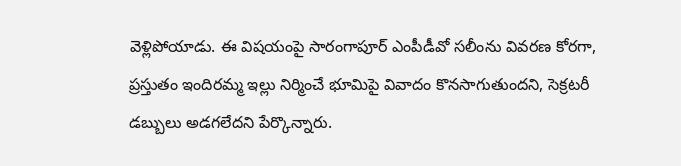వెళ్లిపోయాడు. ఈ విషయంపై సారంగాపూర్‌ ఎంపీడీవో సలీంను వివరణ కోరగా, ప్రస్తుతం ఇందిరమ్మ ఇల్లు నిర్మించే భూమిపై వివాదం కొనసాగుతుందని, సెక్రటరీ డబ్బులు అడగలేదని పేర్కొన్నారు.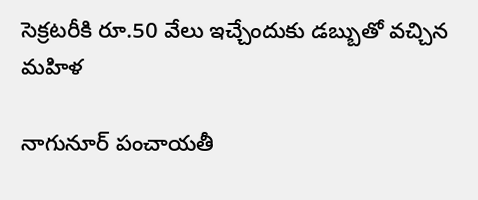సెక్రటరీకి రూ.50 వేలు ఇచ్చేందుకు డబ్బుతో వచ్చిన మహిళ

నాగునూర్‌ పంచాయతీ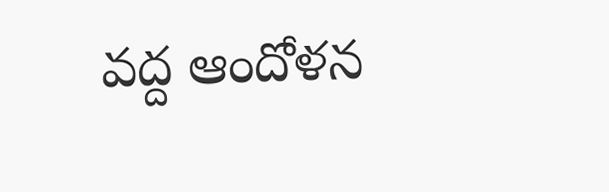వద్ద ఆందోళన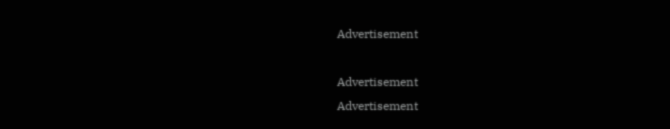Advertisement

Advertisement
Advertisement